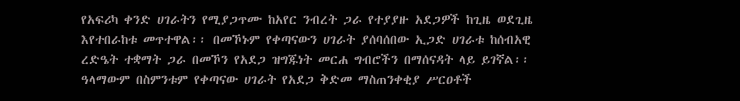የአፍሪካ ቀንድ ሀገራትን የሚያጋጥሙ ከአየር ንብረት ጋራ የተያያዙ አደጋዎች ከጊዜ ወደጊዜ እየተበራከቱ መጥተዋል፡፡ በመኾኑም የቀጣናውን ሀገራት ያሰባሰበው ኢጋድ ሀገራቱ ከሰብአዊ ረድዔት ተቋማት ጋራ በመኾን የአደጋ ዝግጁነት መርሐ ግብሮችን በማሰናዳት ላይ ይገኛል፡፡ ዓላማውም በስምንቱም የቀጣናው ሀገራት የአደጋ ቅድመ ማስጠንቀቂያ ሥርዐቶች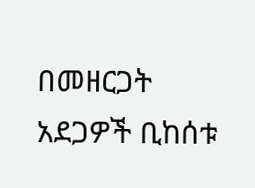በመዘርጋት አደጋዎች ቢከሰቱ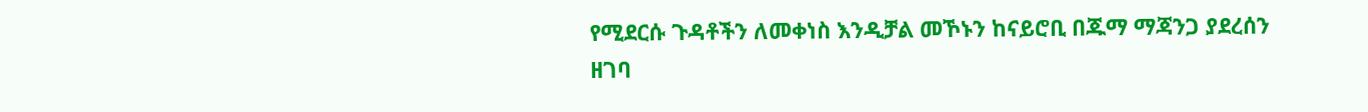የሚደርሱ ጉዳቶችን ለመቀነስ እንዲቻል መኾኑን ከናይሮቢ በጁማ ማጃንጋ ያደረሰን ዘገባ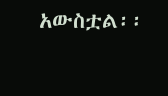አውስቷል፡፡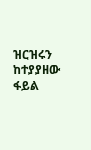ዝርዝሩን ከተያያዘው ፋይል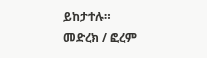ይከታተሉ።
መድረክ / ፎረም